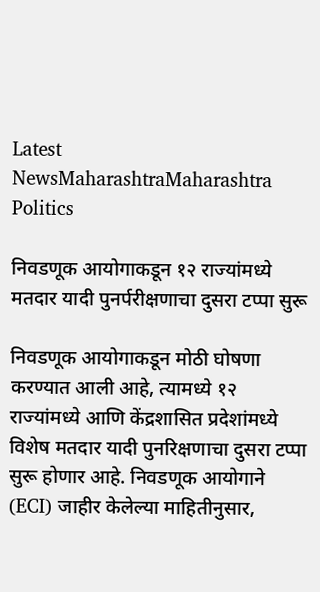Latest NewsMaharashtraMaharashtra Politics

निवडणूक आयोगाकडून १२ राज्यांमध्ये मतदार यादी पुनर्परीक्षणाचा दुसरा टप्पा सुरू

निवडणूक आयोगाकडून मोठी घोषणा करण्यात आली आहे, त्यामध्ये १२ राज्यांमध्ये आणि केंद्रशासित प्रदेशांमध्ये विशेष मतदार यादी पुनरिक्षणाचा दुसरा टप्पा सुरू होणार आहे. निवडणूक आयोगाने (ECI) जाहीर केलेल्या माहितीनुसार,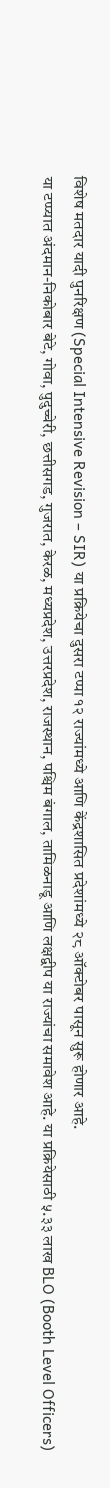विशेष मतदार यादी पुनरिक्षण (Special Intensive Revision – SIR) या प्रक्रियेचा दुसरा टप्पा १२ राज्यांमध्ये आणि केंद्रशासित प्रदेशांमध्ये २८ ऑक्टोबर पासून सुरू होणार आहे.
या टप्प्यात अंदमान-निकोबार बेटे, गोवा, पुदुच्चेरी, छत्तीसगड, गुजरात, केरळ, मध्यप्रदेश, उत्तरप्रदेश, राजस्थान, पश्चिम बंगाल, तामिळनाडू आणि लक्षद्वीप या राज्यांचा समावेश आहे. या प्रक्रियेसाठी ५.३३ लाख BLO (Booth Level Officers)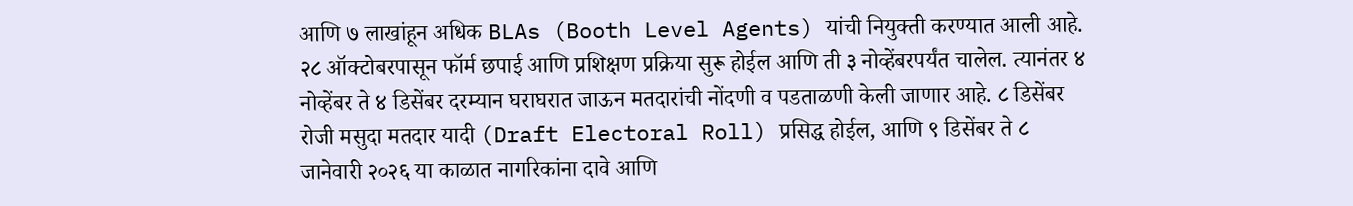आणि ७ लाखांहून अधिक BLAs (Booth Level Agents) यांची नियुक्ती करण्यात आली आहे. २८ ऑक्टोबरपासून फॉर्म छपाई आणि प्रशिक्षण प्रक्रिया सुरू होईल आणि ती ३ नोव्हेंबरपर्यंत चालेल. त्यानंतर ४ नोव्हेंबर ते ४ डिसेंबर दरम्यान घराघरात जाऊन मतदारांची नोंदणी व पडताळणी केली जाणार आहे. ८ डिसेंबर रोजी मसुदा मतदार यादी (Draft Electoral Roll) प्रसिद्ध होईल, आणि ९ डिसेंबर ते ८ जानेवारी २०२६ या काळात नागरिकांना दावे आणि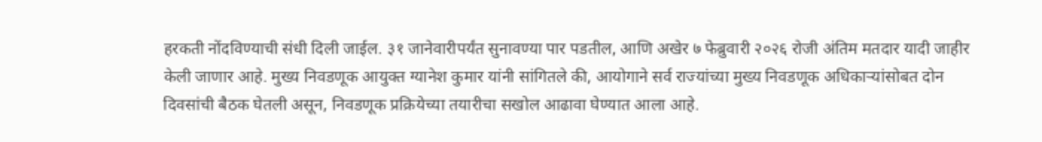हरकती नोंदविण्याची संधी दिली जाईल. ३१ जानेवारीपर्यंत सुनावण्या पार पडतील, आणि अखेर ७ फेब्रुवारी २०२६ रोजी अंतिम मतदार यादी जाहीर केली जाणार आहे. मुख्य निवडणूक आयुक्त ग्यानेश कुमार यांनी सांगितले की, आयोगाने सर्व राज्यांच्या मुख्य निवडणूक अधिकाऱ्यांसोबत दोन दिवसांची बैठक घेतली असून, निवडणूक प्रक्रियेच्या तयारीचा सखोल आढावा घेण्यात आला आहे.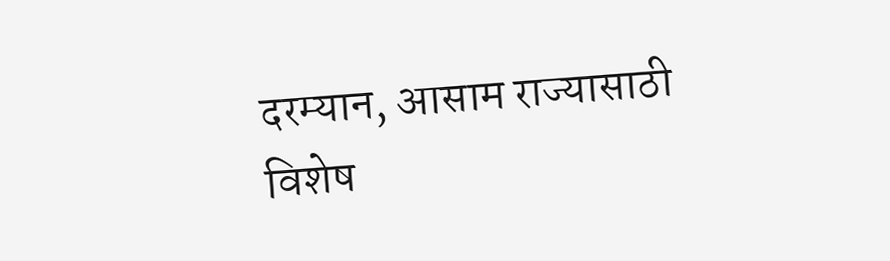दरम्यान, आसाम राज्यासाठी विशेष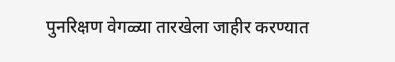पुनरिक्षण वेगळ्या तारखेला जाहीर करण्यात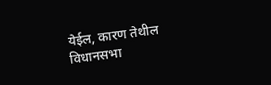येईल, कारण तेथील विधानसभा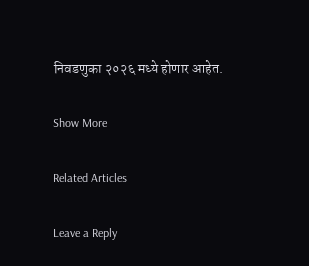निवडणुका २०२६ मध्ये होणार आहेत.

Show More

Related Articles

Leave a Reply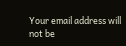Your email address will not be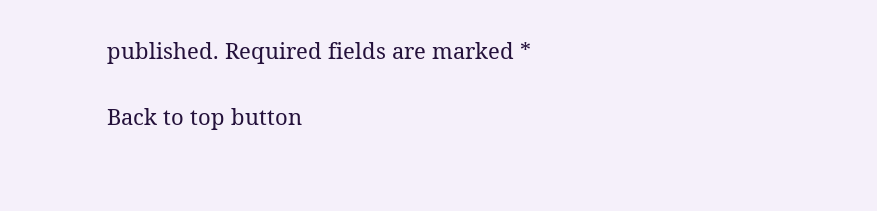published. Required fields are marked *

Back to top button